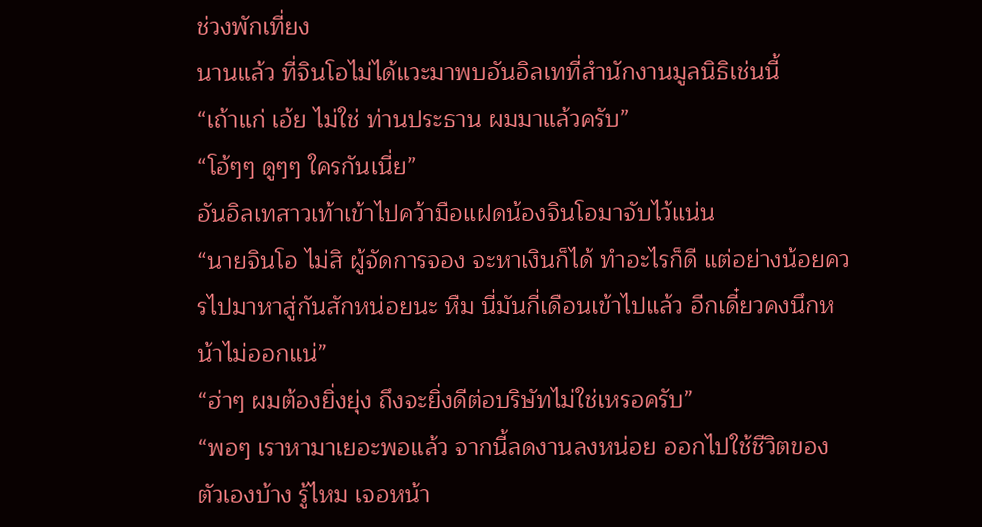ช่วงพักเที่ยง
นานแล้ว ที่จินโอไม่ได้แวะมาพบอันอิลเทที่สำนักงานมูลนิธิเช่นนี้
“เถ้าแก่ เอ้ย ไม่ใช่ ท่านประธาน ผมมาแล้วครับ”
“โอ้ๆๆ ดูๆๆ ใครกันเนี่ย”
อันอิลเทสาวเท้าเข้าไปคว้ามือแฝดน้องจินโอมาจับไว้แน่น
“นายจินโอ ไม่สิ ผู้จัดการจอง จะหาเงินก็ได้ ทำอะไรก็ดี แต่อย่างน้อยควรไปมาหาสู่กันสักหน่อยนะ หืม นี่มันกี่เดือนเข้าไปแล้ว อีกเดี๋ยวคงนึกหน้าไม่ออกแน่”
“ฮ่าๆ ผมต้องยิ่งยุ่ง ถึงจะยิ่งดีต่อบริษัทไม่ใช่เหรอครับ”
“พอๆ เราหามาเยอะพอแล้ว จากนี้ลดงานลงหน่อย ออกไปใช้ชีวิตของตัวเองบ้าง รู้ไหม เจอหน้า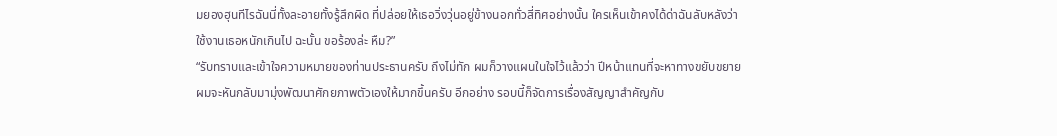มยองฮุนทีไรฉันนี่ทั้งละอายทั้งรู้สึกผิด ที่ปล่อยให้เธอวิ่งวุ่นอยู่ข้างนอกทั่วสี่ทิศอย่างนั้น ใครเห็นเข้าคงได้ด่าฉันลับหลังว่าใช้งานเธอหนักเกินไป ฉะนั้น ขอร้องล่ะ หืม?”
“รับทราบและเข้าใจความหมายของท่านประธานครับ ถึงไม่ทัก ผมก็วางแผนในใจไว้แล้วว่า ปีหน้าแทนที่จะหาทางขยับขยาย ผมจะหันกลับมามุ่งพัฒนาศักยภาพตัวเองให้มากขึ้นครับ อีกอย่าง รอบนี้ก็จัดการเรื่องสัญญาสำคัญกับ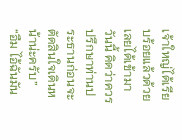เจ้าใหญ่ได้เรียบร้อยแล้วด้วย เลยได้เข้ามาวันนี้ คิดว่าควรปรึกษาท่านประธานก่อนจะตัดสินใจเดินหน้าน่ะครับ”
“อืม ไอ้ฉันมัน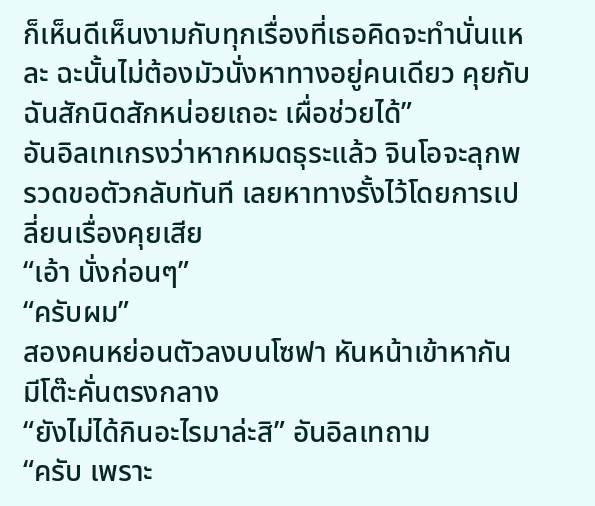ก็เห็นดีเห็นงามกับทุกเรื่องที่เธอคิดจะทำนั่นแหละ ฉะนั้นไม่ต้องมัวนั่งหาทางอยู่คนเดียว คุยกับฉันสักนิดสักหน่อยเถอะ เผื่อช่วยได้”
อันอิลเทเกรงว่าหากหมดธุระแล้ว จินโอจะลุกพรวดขอตัวกลับทันที เลยหาทางรั้งไว้โดยการเปลี่ยนเรื่องคุยเสีย
“เอ้า นั่งก่อนๆ”
“ครับผม”
สองคนหย่อนตัวลงบนโซฟา หันหน้าเข้าหากัน มีโต๊ะคั่นตรงกลาง
“ยังไม่ได้กินอะไรมาล่ะสิ” อันอิลเทถาม
“ครับ เพราะ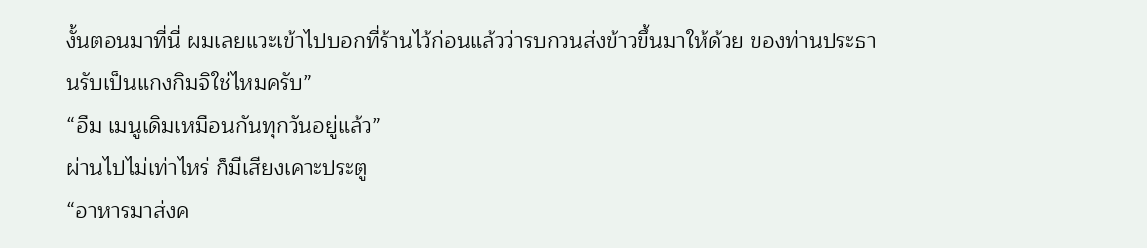งั้นตอนมาที่นี่ ผมเลยแวะเข้าไปบอกที่ร้านไว้ก่อนแล้วว่ารบกวนส่งข้าวขึ้นมาให้ด้วย ของท่านประธานรับเป็นแกงกิมจิใช่ไหมครับ”
“อืม เมนูเดิมเหมือนกันทุกวันอยู่แล้ว”
ผ่านไปไม่เท่าไหร่ ก็มีเสียงเคาะประตู
“อาหารมาส่งค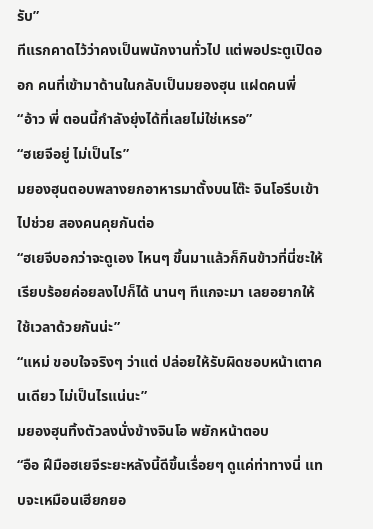รับ”
ทีแรกคาดไว้ว่าคงเป็นพนักงานทั่วไป แต่พอประตูเปิดออก คนที่เข้ามาด้านในกลับเป็นมยองฮุน แฝดคนพี่
“อ้าว พี่ ตอนนี้กำลังยุ่งได้ที่เลยไม่ใช่เหรอ”
“ฮเยจีอยู่ ไม่เป็นไร”
มยองฮุนตอบพลางยกอาหารมาตั้งบนโต๊ะ จินโอรีบเข้าไปช่วย สองคนคุยกันต่อ
“ฮเยจีบอกว่าจะดูเอง ไหนๆ ขึ้นมาแล้วก็กินข้าวที่นี่ซะให้เรียบร้อยค่อยลงไปก็ได้ นานๆ ทีแกจะมา เลยอยากให้ใช้เวลาด้วยกันน่ะ”
“แหม่ ขอบใจจริงๆ ว่าแต่ ปล่อยให้รับผิดชอบหน้าเตาคนเดียว ไม่เป็นไรแน่นะ”
มยองฮุนทิ้งตัวลงนั่งข้างจินโอ พยักหน้าตอบ
“อือ ฝีมือฮเยจีระยะหลังนี้ดีขึ้นเรื่อยๆ ดูแค่ท่าทางนี่ แทบจะเหมือนเฮียกยอ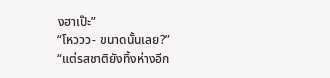งฮาเป๊ะ”
“โหววว- ขนาดนั้นเลย?”
“แต่รสชาติยังทิ้งห่างอีก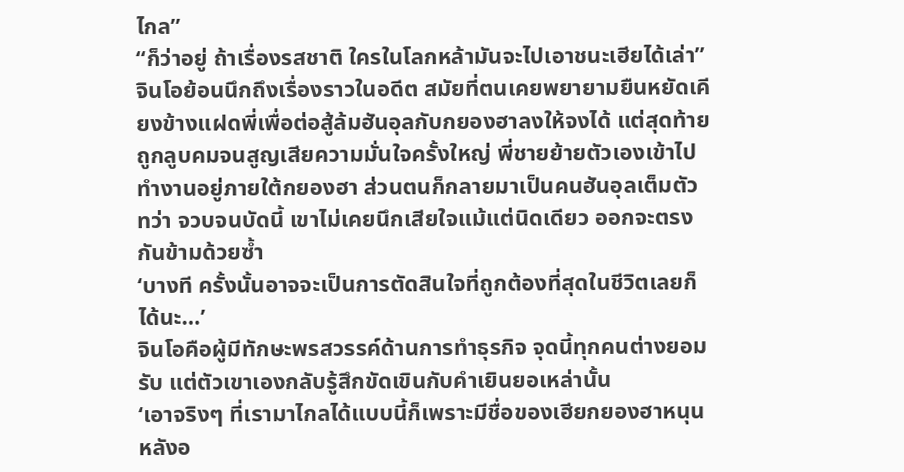ไกล”
“ก็ว่าอยู่ ถ้าเรื่องรสชาติ ใครในโลกหล้ามันจะไปเอาชนะเฮียได้เล่า”
จินโอย้อนนึกถึงเรื่องราวในอดีต สมัยที่ตนเคยพยายามยืนหยัดเคียงข้างแฝดพี่เพื่อต่อสู้ล้มฮันอุลกับกยองฮาลงให้จงได้ แต่สุดท้ายถูกลูบคมจนสูญเสียความมั่นใจครั้งใหญ่ พี่ชายย้ายตัวเองเข้าไปทำงานอยู่ภายใต้กยองฮา ส่วนตนก็กลายมาเป็นคนฮันอุลเต็มตัว ทว่า จวบจนบัดนี้ เขาไม่เคยนึกเสียใจแม้แต่นิดเดียว ออกจะตรงกันข้ามด้วยซ้ำ
‘บางที ครั้งนั้นอาจจะเป็นการตัดสินใจที่ถูกต้องที่สุดในชีวิตเลยก็ได้นะ…’
จินโอคือผู้มีทักษะพรสวรรค์ด้านการทำธุรกิจ จุดนี้ทุกคนต่างยอมรับ แต่ตัวเขาเองกลับรู้สึกขัดเขินกับคำเยินยอเหล่านั้น
‘เอาจริงๆ ที่เรามาไกลได้แบบนี้ก็เพราะมีชื่อของเฮียกยองฮาหนุนหลังอ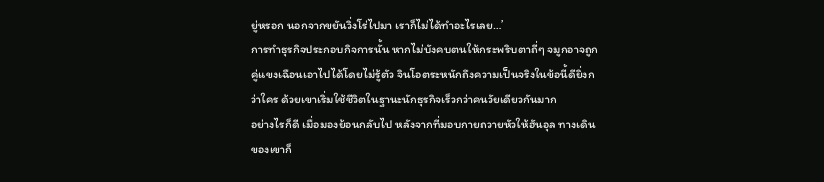ยู่หรอก นอกจากขยันวิ่งโร่ไปมา เราก็ไม่ได้ทำอะไรเลย…’
การทำธุรกิจประกอบกิจการนั้น หากไม่บังคบตนให้กระพริบตาถี่ๆ จมูกอาจถูกคู่แขงเฉือนเอาไปได้โดยไม่รู้ตัว จินโอตระหนักถึงความเป็นจริงในข้อนี้ดียิ่งกว่าใคร ด้วยเขาเริ่มใช้ชีวิตในฐานะนักธุรกิจเร็วกว่าคนวัยเดียวกันมาก
อย่างไรก็ดี เมื่อมองย้อนกลับไป หลังจากที่มอบกายถวายหัวให้ฮันอุล ทางเดินของเขาก็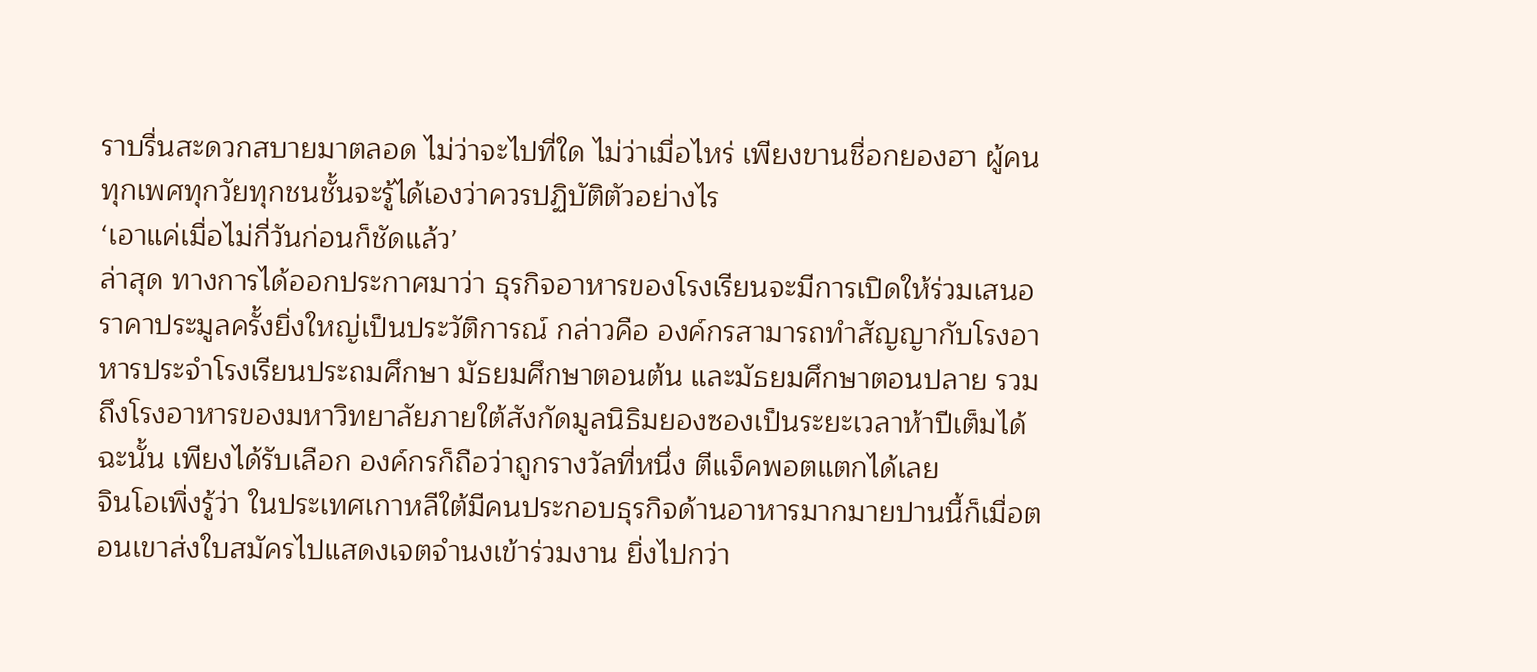ราบรื่นสะดวกสบายมาตลอด ไม่ว่าจะไปที่ใด ไม่ว่าเมื่อไหร่ เพียงขานชื่อกยองฮา ผู้คนทุกเพศทุกวัยทุกชนชั้นจะรู้ได้เองว่าควรปฏิบัติตัวอย่างไร
‘เอาแค่เมื่อไม่กี่วันก่อนก็ชัดแล้ว’
ล่าสุด ทางการได้ออกประกาศมาว่า ธุรกิจอาหารของโรงเรียนจะมีการเปิดให้ร่วมเสนอราคาประมูลครั้งยิ่งใหญ่เป็นประวัติการณ์ กล่าวคือ องค์กรสามารถทำสัญญากับโรงอาหารประจำโรงเรียนประถมศึกษา มัธยมศึกษาตอนต้น และมัธยมศึกษาตอนปลาย รวมถึงโรงอาหารของมหาวิทยาลัยภายใต้สังกัดมูลนิธิมยองซองเป็นระยะเวลาห้าปีเต็มได้ ฉะนั้น เพียงได้รับเลือก องค์กรก็ถือว่าถูกรางวัลที่หนึ่ง ตีแจ็คพอตแตกได้เลย
จินโอเพิ่งรู้ว่า ในประเทศเกาหลีใต้มีคนประกอบธุรกิจด้านอาหารมากมายปานนี้ก็เมื่อตอนเขาส่งใบสมัครไปแสดงเจตจำนงเข้าร่วมงาน ยิ่งไปกว่า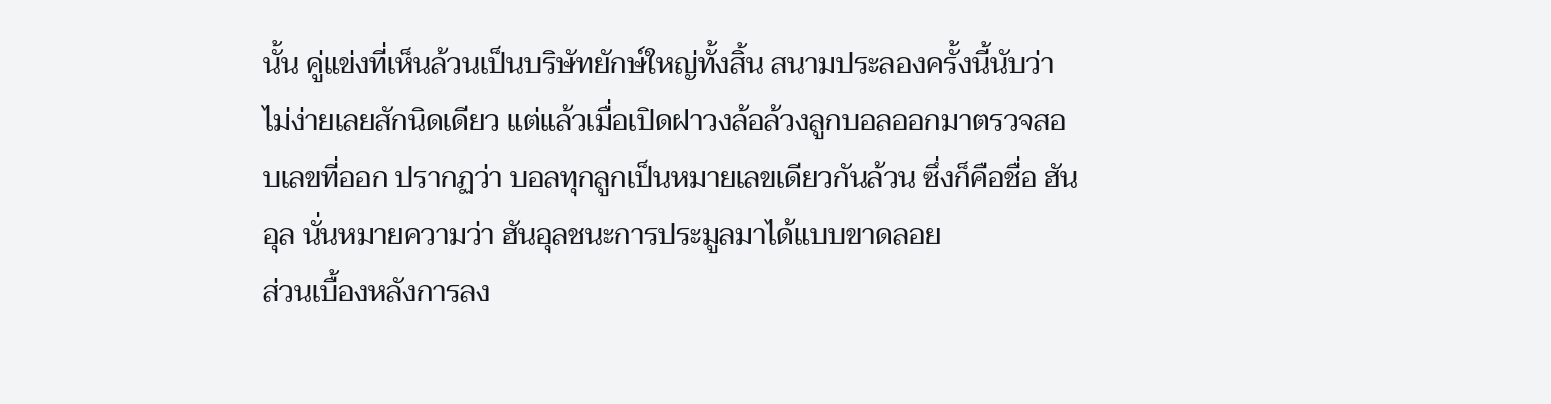นั้น คู่แข่งที่เห็นล้วนเป็นบริษัทยักษ์ใหญ่ทั้งสิ้น สนามประลองครั้งนี้นับว่าไม่ง่ายเลยสักนิดเดียว แต่แล้วเมื่อเปิดฝาวงล้อล้วงลูกบอลออกมาตรวจสอบเลขที่ออก ปรากฏว่า บอลทุกลูกเป็นหมายเลขเดียวกันล้วน ซึ่งก็คือชื่อ ฮันอุล นั่นหมายความว่า ฮันอุลชนะการประมูลมาได้แบบขาดลอย
ส่วนเบื้องหลังการลง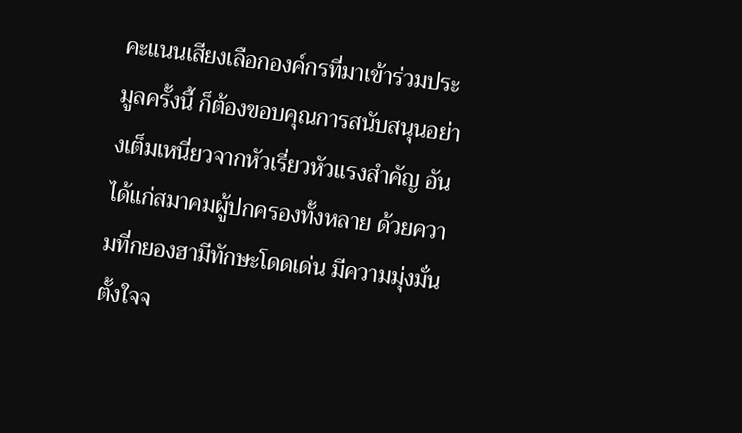คะแนนเสียงเลือกองค์กรที่มาเข้าร่วมประมูลครั้งนี้ ก็ต้องขอบคุณการสนับสนุนอย่างเต็มเหนี่ยวจากหัวเรี่ยวหัวแรงสำคัญ อันได้แก่สมาคมผู้ปกครองทั้งหลาย ด้วยความที่กยองฮามีทักษะโดดเด่น มีความมุ่งมั่นตั้งใจจ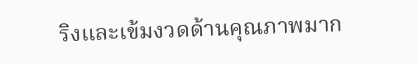ริงและเข้มงวดด้านคุณภาพมาก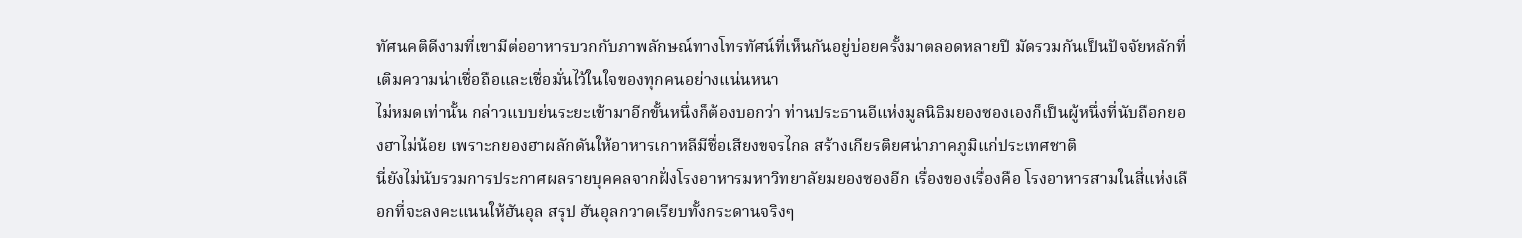ทัศนคติดีงามที่เขามีต่ออาหารบวกกับภาพลักษณ์ทางโทรทัศน์ที่เห็นกันอยู่บ่อยครั้งมาตลอดหลายปี มัดรวมกันเป็นปัจจัยหลักที่เติมความน่าเชื่อถือและเชื่อมั่นไว้ในใจของทุกคนอย่างแน่นหนา
ไม่หมดเท่านั้น กล่าวแบบย่นระยะเข้ามาอีกขั้นหนึ่งก็ต้องบอกว่า ท่านประธานอีแห่งมูลนิธิมยองซองเองก็เป็นผู้หนึ่งที่นับถือกยองฮาไม่น้อย เพราะกยองฮาผลักดันให้อาหารเกาหลีมีชื่อเสียงขจรไกล สร้างเกียรติยศน่าภาคภูมิแก่ประเทศชาติ
นี่ยังไม่นับรวมการประกาศผลรายบุคคลจากฝั่งโรงอาหารมหาวิทยาลัยมยองซองอีก เรื่องของเรื่องคือ โรงอาหารสามในสี่แห่งเลือกที่จะลงคะแนนให้ฮันอุล สรุป ฮันอุลกวาดเรียบทั้งกระดานจริงๆ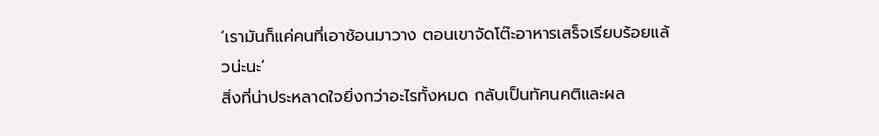‘เรามันก็แค่คนที่เอาช้อนมาวาง ตอนเขาจัดโต๊ะอาหารเสร็จเรียบร้อยแล้วน่ะนะ’
สิ่งที่น่าประหลาดใจยิ่งกว่าอะไรทั้งหมด กลับเป็นทัศนคติและผล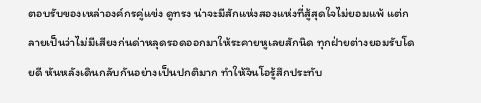ตอบรับของเหล่าองค์กรคู่แข่ง ดูทรง น่าจะมีสักแห่งสองแห่งที่สู้สุดใจไม่ยอมแพ้ แต่กลายเป็นว่าไม่มีเสียงก่นด่าหลุดรอดออกมาให้ระคายหูเลยสักนิด ทุกฝ่ายต่างยอมรับโดยดี หันหลังเดินกลับกันอย่างเป็นปกติมาก ทำให้จินโอรู้สึกประทับ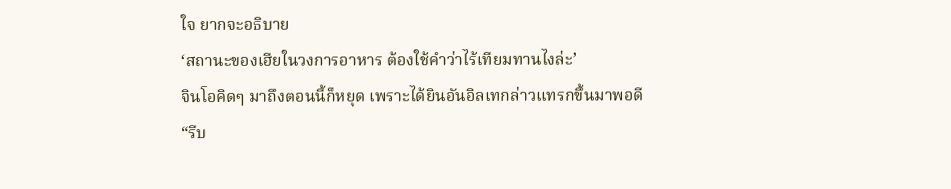ใจ ยากจะอธิบาย
‘สถานะของเฮียในวงการอาหาร ต้องใช้คำว่าไร้เทียมทานไงล่ะ’
จินโอคิดๆ มาถึงตอนนี้ก็หยุด เพราะได้ยินอันอิลเทกล่าวแทรกขึ้นมาพอดี
“รีบ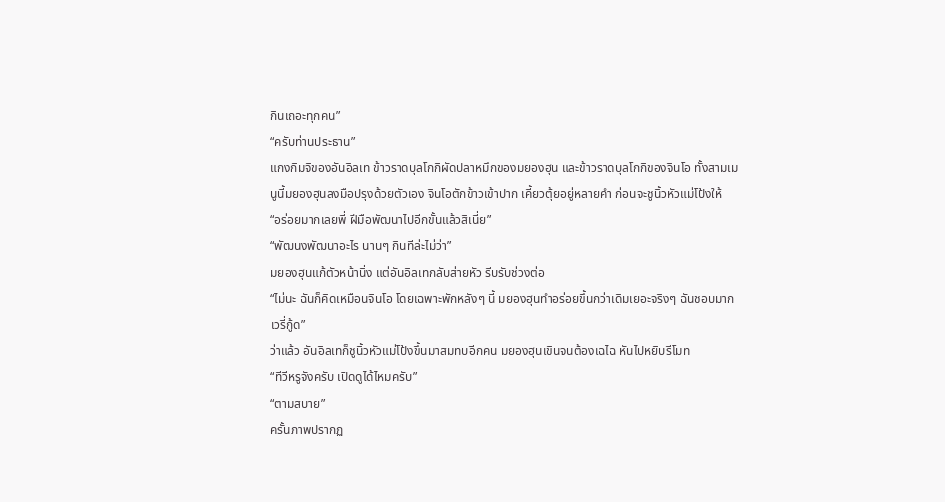กินเถอะทุกคน”
“ครับท่านประธาน”
แกงกิมจิของอันอิลเท ข้าวราดบุลโกกิผัดปลาหมึกของมยองฮุน และข้าวราดบุลโกกิของจินโอ ทั้งสามเมนูนี้มยองฮุนลงมือปรุงด้วยตัวเอง จินโอตักข้าวเข้าปาก เคี้ยวตุ้ยอยู่หลายคำ ก่อนจะชูนิ้วหัวแม่โป้งให้
“อร่อยมากเลยพี่ ฝีมือพัฒนาไปอีกขั้นแล้วสิเนี่ย”
“พัฒนงพัฒนาอะไร นานๆ กินทีล่ะไม่ว่า”
มยองฮุนแก้ตัวหน้านิ่ง แต่อันอิลเทกลับส่ายหัว รีบรับช่วงต่อ
“ไม่นะ ฉันก็คิดเหมือนจินโอ โดยเฉพาะพักหลังๆ นี้ มยองฮุนทำอร่อยขึ้นกว่าเดิมเยอะจริงๆ ฉันชอบมาก เวรี่กู้ด”
ว่าแล้ว อันอิลเทก็ชูนิ้วหัวแม่โป้งขึ้นมาสมทบอีกคน มยองฮุนเขินจนต้องเฉไฉ หันไปหยิบรีโมท
“ทีวีหรูจังครับ เปิดดูได้ไหมครับ”
“ตามสบาย”
ครั้นภาพปรากฏ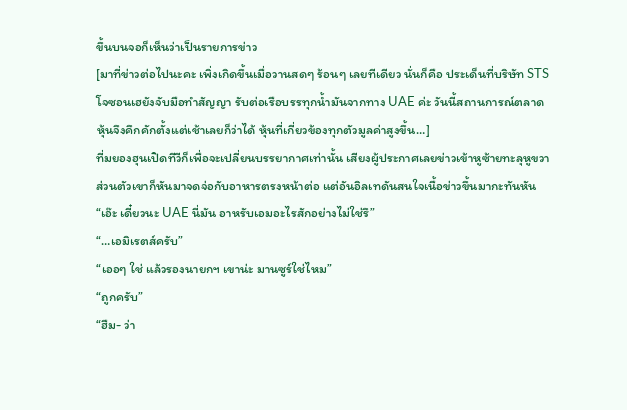ขึ้นบนจอก็เห็นว่าเป็นรายการข่าว
[มาที่ข่าวต่อไปนะคะ เพิ่งเกิดขึ้นเมื่อวานสดๆ ร้อนๆ เลยทีเดียว นั่นก็คือ ประเด็นที่บริษัท STS โจซอนเฮยังจับมือทำสัญญา รับต่อเรือบรรทุกน้ำมันจากทาง UAE ค่ะ วันนี้สถานการณ์ตลาดหุ้นจึงคึกคักตั้งแต่เช้าเลยก็ว่าได้ หุ้นที่เกี่ยวข้องทุกตัวมูลค่าสูงขึ้น…]
ที่มยองฮุนเปิดทีวีก็เพื่อจะเปลี่ยนบรรยากาศเท่านั้น เสียงผู้ประกาศเลยข่าวเข้าหูซ้ายทะลุหูขวา ส่วนตัวเขาก็หันมาจดจ่อกับอาหารตรงหน้าต่อ แต่อันอิลเทดันสนใจเนื้อข่าวขึ้นมากะทันหัน
“เอ๊ะ เดี๋ยวนะ UAE นี่มัน อาหรับเอมอะไรสักอย่างไม่ใช่รึ”
“…เอมิเรตส์ครับ”
“เออๆ ใช่ แล้วรองนายกฯ เขาน่ะ มานซูร์ใช่ไหม”
“ถูกครับ”
“ฮืม- ว่า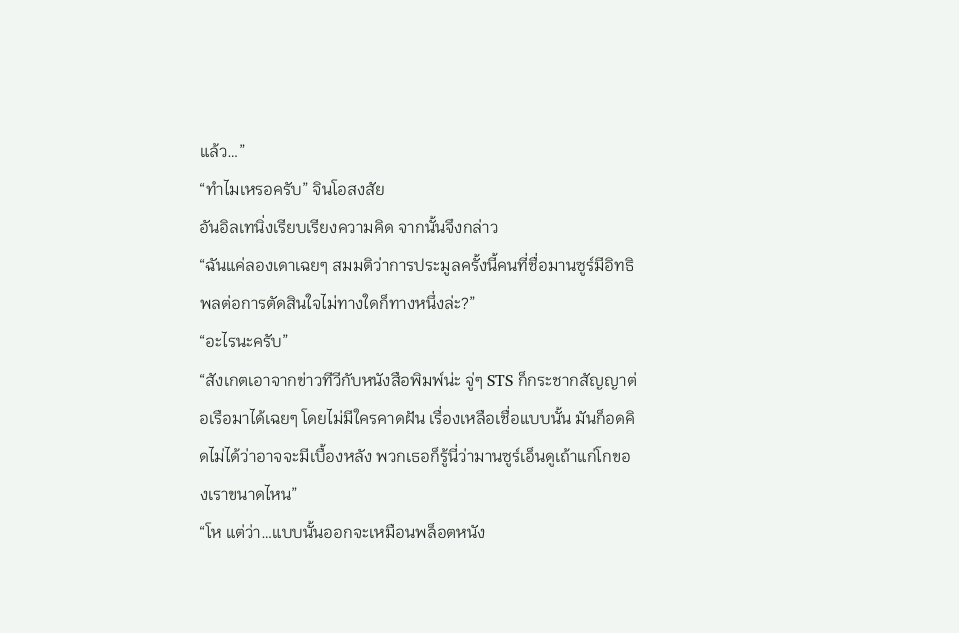แล้ว…”
“ทำไมเหรอครับ” จินโอสงสัย
อันอิลเทนิ่งเรียบเรียงความคิด จากนั้นจึงกล่าว
“ฉันแค่ลองเดาเฉยๆ สมมติว่าการประมูลครั้งนี้คนที่ชื่อมานซูร์มีอิทธิพลต่อการตัดสินใจไม่ทางใดก็ทางหนึ่งล่ะ?”
“อะไรนะครับ”
“สังเกตเอาจากข่าวทีวีกับหนังสือพิมพ์น่ะ จู่ๆ STS ก็กระชากสัญญาต่อเรือมาได้เฉยๆ โดยไม่มีใครคาดฝัน เรื่องเหลือเชื่อแบบนั้น มันก็อดคิดไม่ได้ว่าอาจจะมีเบื้องหลัง พวกเธอก็รู้นี่ว่ามานซูร์เอ็นดูเถ้าแก่โกของเราขนาดไหน”
“โห แต่ว่า…แบบนั้นออกจะเหมือนพล็อตหนัง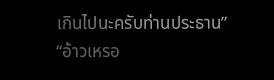เกินไปนะครับท่านประธาน”
“อ้าวเหรอ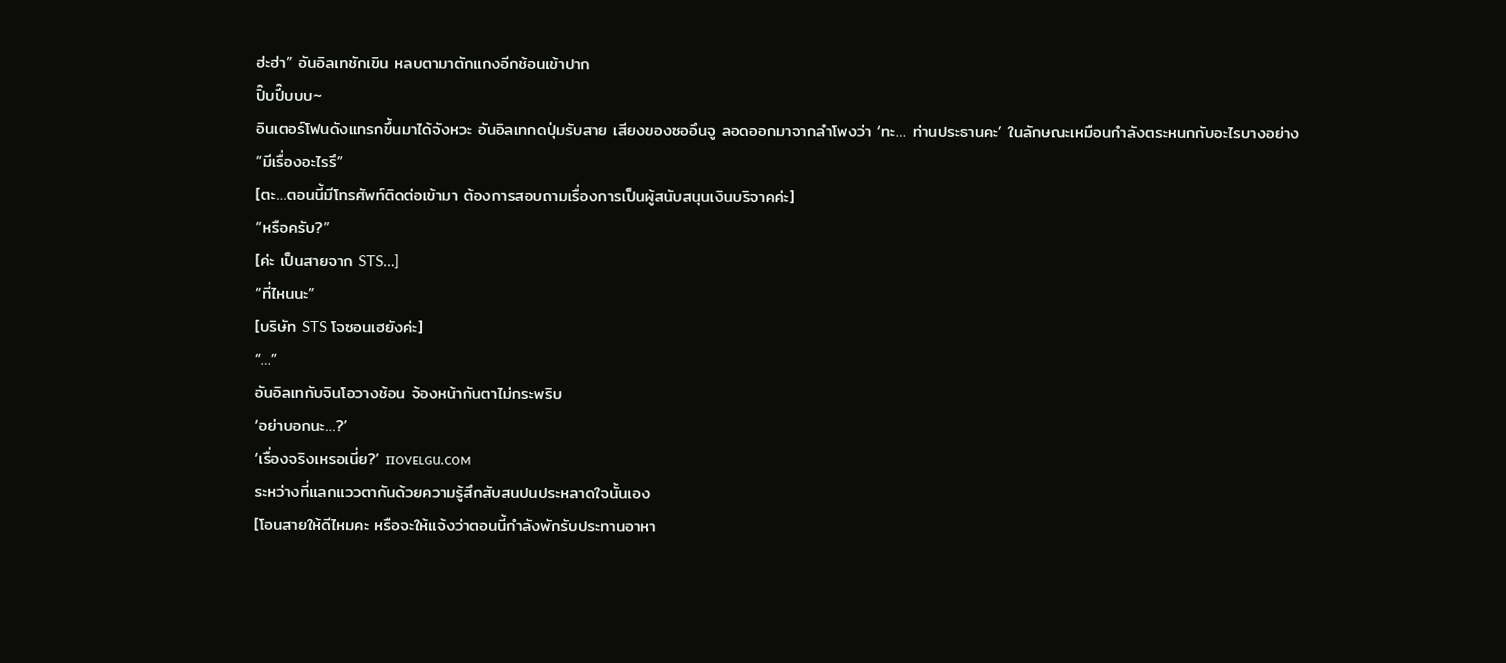ฮ่ะฮ่า” อันอิลเทชักเขิน หลบตามาตักแกงอีกช้อนเข้าปาก
ปิ๊บปี๊บบบ~
อินเตอร์โฟนดังแทรกขึ้นมาได้จังหวะ อันอิลเทกดปุ่มรับสาย เสียงของซออึนจู ลอดออกมาจากลำโพงว่า ‘ทะ… ท่านประธานคะ’ ในลักษณะเหมือนกำลังตระหนกกับอะไรบางอย่าง
“มีเรื่องอะไรรึ”
[ตะ…ตอนนี้มีโทรศัพท์ติดต่อเข้ามา ต้องการสอบถามเรื่องการเป็นผู้สนับสนุนเงินบริจาคค่ะ]
“หรือครับ?”
[ค่ะ เป็นสายจาก STS…]
“ที่ไหนนะ”
[บริษัท STS โจซอนเฮยังค่ะ]
“…”
อันอิลเทกับจินโอวางช้อน จ้องหน้ากันตาไม่กระพริบ
‘อย่าบอกนะ…?’
‘เรื่องจริงเหรอเนี่ย?’ пᴏᴠᴇʟɢu.ᴄoᴍ
ระหว่างที่แลกแววตากันด้วยความรู้สึกสับสนปนประหลาดใจนั้นเอง
[โอนสายให้ดีไหมคะ หรือจะให้แจ้งว่าตอนนี้กำลังพักรับประทานอาหา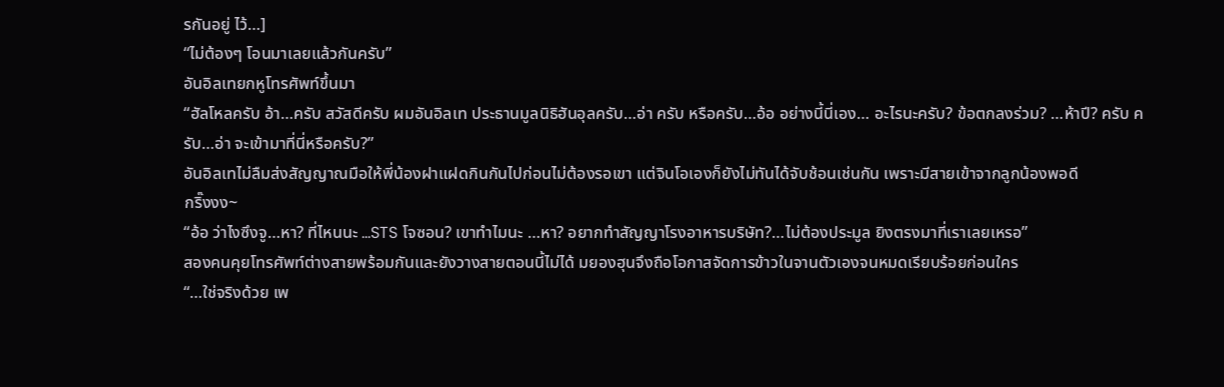รกันอยู่ ไว้…]
“ไม่ต้องๆ โอนมาเลยแล้วกันครับ”
อันอิลเทยกหูโทรศัพท์ขึ้นมา
“ฮัลโหลครับ อ้า…ครับ สวัสดีครับ ผมอันอิลเท ประธานมูลนิธิฮันอุลครับ…อ่า ครับ หรือครับ…อ้อ อย่างนี้นี่เอง… อะไรนะครับ? ข้อตกลงร่วม? …ห้าปี? ครับ ครับ…อ่า จะเข้ามาที่นี่หรือครับ?”
อันอิลเทไม่ลืมส่งสัญญาณมือให้พี่น้องฝาแฝดกินกันไปก่อนไม่ต้องรอเขา แต่จินโอเองก็ยังไม่ทันได้จับช้อนเช่นกัน เพราะมีสายเข้าจากลูกน้องพอดี
กริ๊งงง~
“อ้อ ว่าไงซึงจู…หา? ที่ไหนนะ …STS โจซอน? เขาทำไมนะ …หา? อยากทำสัญญาโรงอาหารบริษัท?…ไม่ต้องประมูล ยิงตรงมาที่เราเลยเหรอ”
สองคนคุยโทรศัพท์ต่างสายพร้อมกันและยังวางสายตอนนี้ไม่ได้ มยองฮุนจึงถือโอกาสจัดการข้าวในจานตัวเองจนหมดเรียบร้อยก่อนใคร
“…ใช่จริงด้วย เพ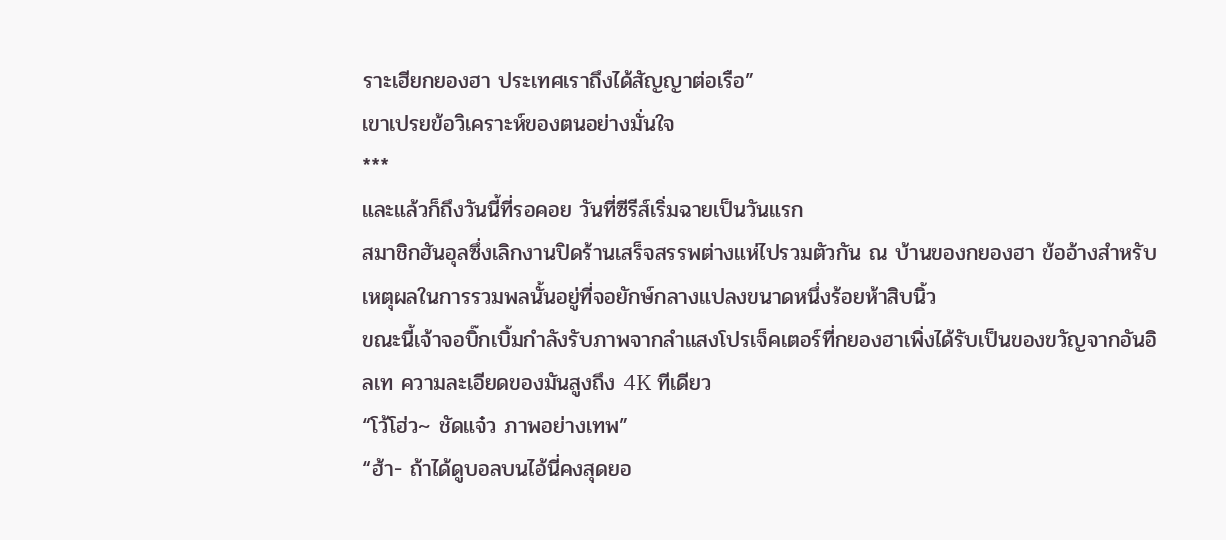ราะเฮียกยองฮา ประเทศเราถึงได้สัญญาต่อเรือ”
เขาเปรยข้อวิเคราะห์ของตนอย่างมั่นใจ
***
และแล้วก็ถึงวันนี้ที่รอคอย วันที่ซีรีส์เริ่มฉายเป็นวันแรก
สมาชิกฮันอุลซึ่งเลิกงานปิดร้านเสร็จสรรพต่างแห่ไปรวมตัวกัน ณ บ้านของกยองฮา ข้ออ้างสำหรับเหตุผลในการรวมพลนั้นอยู่ที่จอยักษ์กลางแปลงขนาดหนึ่งร้อยห้าสิบนิ้ว
ขณะนี้เจ้าจอบิ๊กเบิ้มกำลังรับภาพจากลำแสงโปรเจ็คเตอร์ที่กยองฮาเพิ่งได้รับเป็นของขวัญจากอันอิลเท ความละเอียดของมันสูงถึง 4K ทีเดียว
“โว้โฮ่ว~ ชัดแจ๋ว ภาพอย่างเทพ”
“ฮ้า- ถ้าได้ดูบอลบนไอ้นี่คงสุดยอ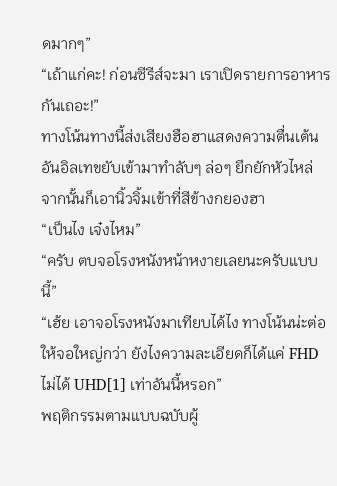ดมากๆ”
“เถ้าแก่คะ! ก่อนซีรีส์จะมา เราเปิดรายการอาหารกันเถอะ!”
ทางโน้นทางนี้ส่งเสียงฮือฮาแสดงความตื่นเต้น อันอิลเทขยับเข้ามาทำลับๆ ล่อๆ ยึกยักหัวไหล่ จากนั้นก็เอานิ้วจิ้มเข้าที่สีข้างกยองฮา
“เป็นไง เจ๋งไหม”
“ครับ ตบจอโรงหนังหน้าหงายเลยนะครับแบบนี้”
“เฮ้ย เอาจอโรงหนังมาเทียบได้ไง ทางโน้นน่ะต่อให้จอใหญ่กว่า ยังไงความละเอียดก็ได้แค่ FHD ไม่ได้ UHD[1] เท่าอันนี้หรอก”
พฤติกรรมตามแบบฉบับผู้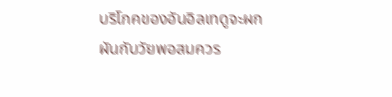บริโภคของอันอิลเทดูจะผกผันกับวัยพอสมควร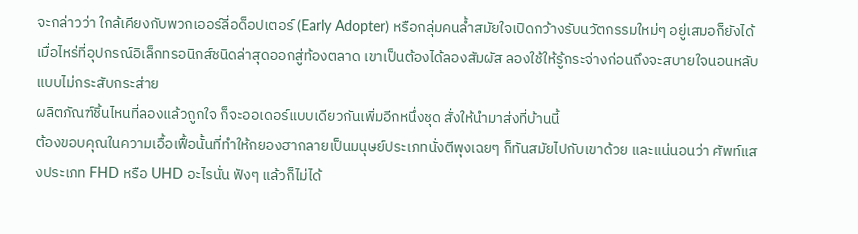จะกล่าวว่า ใกล้เคียงกับพวกเออร์ลี่อด็อปเตอร์ (Early Adopter) หรือกลุ่มคนล้ำสมัยใจเปิดกว้างรับนวัตกรรมใหม่ๆ อยู่เสมอก็ยังได้ เมื่อไหร่ที่อุปกรณ์อิเล็กทรอนิกส์ชนิดล่าสุดออกสู่ท้องตลาด เขาเป็นต้องได้ลองสัมผัส ลองใช้ให้รู้กระจ่างก่อนถึงจะสบายใจนอนหลับแบบไม่กระสับกระส่าย
ผลิตภัณฑ์ชิ้นไหนที่ลองแล้วถูกใจ ก็จะออเดอร์แบบเดียวกันเพิ่มอีกหนึ่งชุด สั่งให้นำมาส่งที่บ้านนี้
ต้องขอบคุณในความเอื้อเฟื้อนั้นที่ทำให้กยองฮากลายเป็นมนุษย์ประเภทนั่งตีพุงเฉยๆ ก็ทันสมัยไปกับเขาด้วย และแน่นอนว่า ศัพท์แสงประเภท FHD หรือ UHD อะไรนั่น ฟังๆ แล้วก็ไม่ได้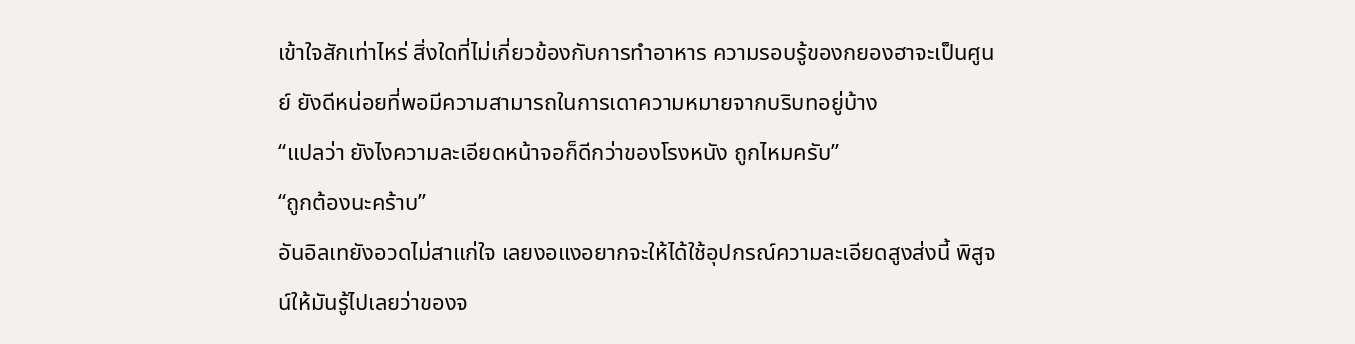เข้าใจสักเท่าไหร่ สิ่งใดที่ไม่เกี่ยวข้องกับการทำอาหาร ความรอบรู้ของกยองฮาจะเป็นศูนย์ ยังดีหน่อยที่พอมีความสามารถในการเดาความหมายจากบริบทอยู่บ้าง
“แปลว่า ยังไงความละเอียดหน้าจอก็ดีกว่าของโรงหนัง ถูกไหมครับ”
“ถูกต้องนะคร้าบ”
อันอิลเทยังอวดไม่สาแก่ใจ เลยงอแงอยากจะให้ได้ใช้อุปกรณ์ความละเอียดสูงส่งนี้ พิสูจน์ให้มันรู้ไปเลยว่าของจ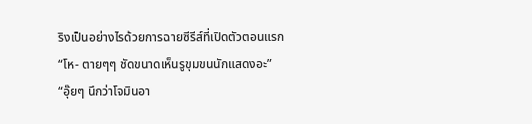ริงเป็นอย่างไรด้วยการฉายซีรีส์ที่เปิดตัวตอนแรก
“โห- ตายๆๆ ชัดขนาดเห็นรูขุมขนนักแสดงอะ”
“อุ๊ยๆ นึกว่าโจมินอา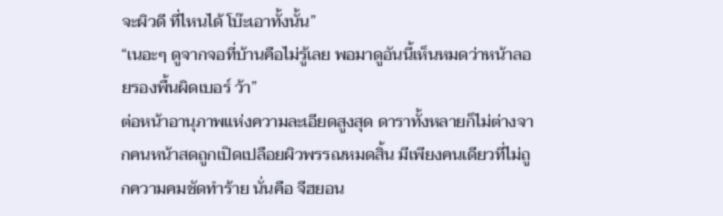จะผิวดี ที่ไหนได้ โบ๊ะเอาทั้งนั้น”
“เนอะๆ ดูจากจอที่บ้านคือไม่รู้เลย พอมาดูอันนี้เห็นหมดว่าหน้าลอยรองพื้นผิดเบอร์ ว้า”
ต่อหน้าอานุภาพแห่งความละเอียดสูงสุด ดาราทั้งหลายก็ไม่ต่างจากคนหน้าสดถูกเปิดเปลือยผิวพรรณหมดสิ้น มีเพียงคนเดียวที่ไม่ถูกความคมชัดทำร้าย นั่นคือ จีฮยอน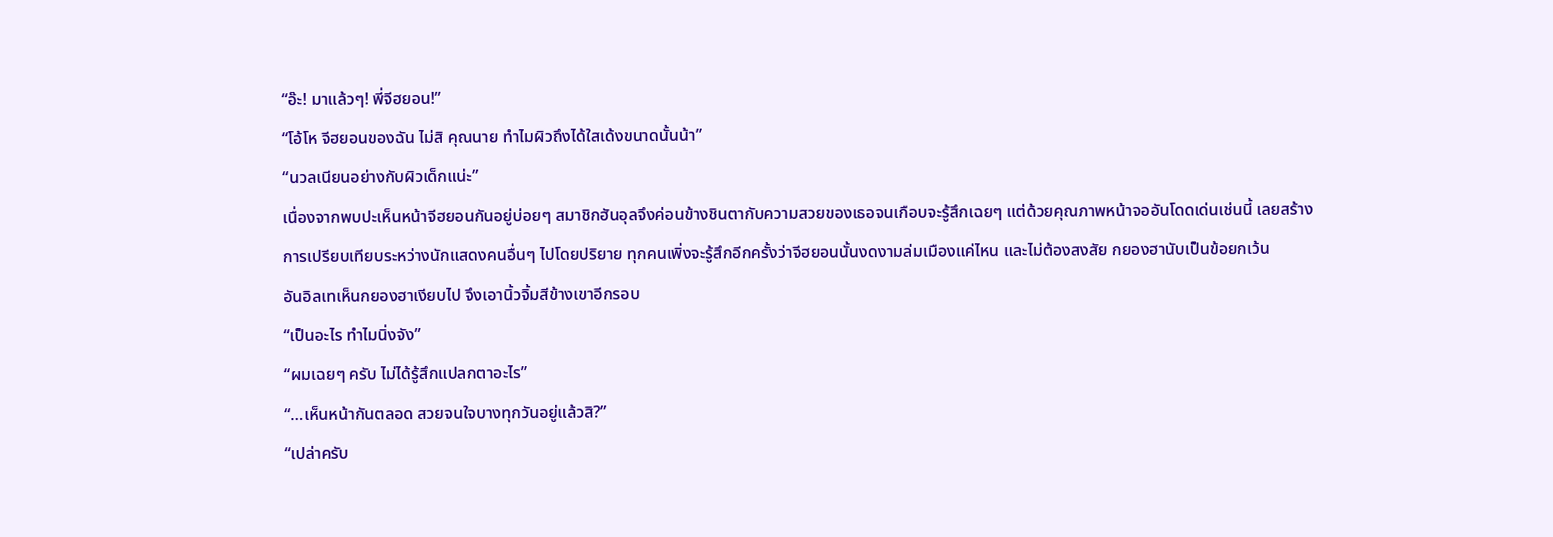“อ๊ะ! มาแล้วๆ! พี่จีฮยอน!”
“โอ้โห จีฮยอนของฉัน ไม่สิ คุณนาย ทำไมผิวถึงได้ใสเด้งขนาดนั้นน้า”
“นวลเนียนอย่างกับผิวเด็กแน่ะ”
เนื่องจากพบปะเห็นหน้าจีฮยอนกันอยู่บ่อยๆ สมาชิกฮันอุลจึงค่อนข้างชินตากับความสวยของเธอจนเกือบจะรู้สึกเฉยๆ แต่ด้วยคุณภาพหน้าจออันโดดเด่นเช่นนี้ เลยสร้างการเปรียบเทียบระหว่างนักแสดงคนอื่นๆ ไปโดยปริยาย ทุกคนเพิ่งจะรู้สึกอีกครั้งว่าจีฮยอนนั้นงดงามล่มเมืองแค่ไหน และไม่ต้องสงสัย กยองฮานับเป็นข้อยกเว้น
อันอิลเทเห็นกยองฮาเงียบไป จึงเอานิ้วจิ้มสีข้างเขาอีกรอบ
“เป็นอะไร ทำไมนิ่งจัง”
“ผมเฉยๆ ครับ ไม่ได้รู้สึกแปลกตาอะไร”
“…เห็นหน้ากันตลอด สวยจนใจบางทุกวันอยู่แล้วสิ?”
“เปล่าครับ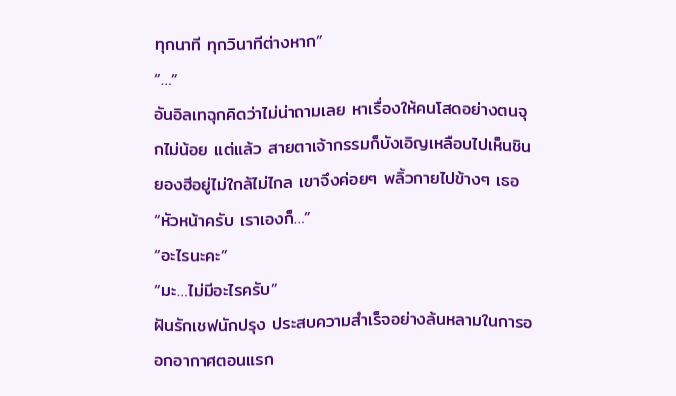ทุกนาที ทุกวินาทีต่างหาก”
“…”
อันอิลเทฉุกคิดว่าไม่น่าถามเลย หาเรื่องให้คนโสดอย่างตนจุกไม่น้อย แต่แล้ว สายตาเจ้ากรรมก็บังเอิญเหลือบไปเห็นชินยองฮีอยู่ไม่ใกล้ไม่ไกล เขาจึงค่อยๆ พลิ้วกายไปข้างๆ เธอ
“หัวหน้าครับ เราเองก็…”
“อะไรนะคะ”
“มะ…ไม่มีอะไรครับ”
ฝันรักเชฟนักปรุง ประสบความสำเร็จอย่างล้นหลามในการออกอากาศตอนแรก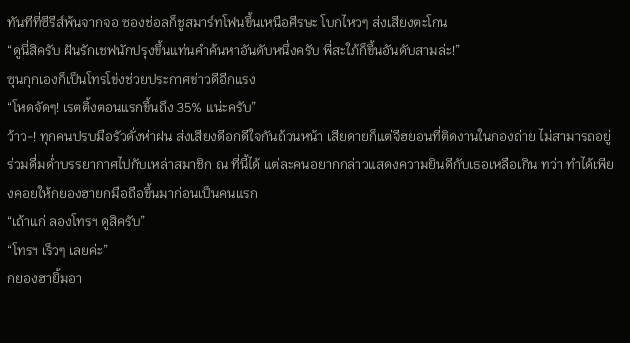ทันทีที่ซีรีส์พ้นจากจอ ซองช่อลก็ชูสมาร์ทโฟนขึ้นเหนือศีรษะ โบกไหวๆ ส่งเสียงตะโกน
“ดูนี่สิครับ ฝันรักเชฟนักปรุงขึ้นแท่นคำค้นหาอันดับหนึ่งครับ พี่สะใภ้ก็ขึ้นอันดับสามล่ะ!”
ซุนกุกเองก็เป็นโทรโข่งช่วยประกาศข่าวดีอีกแรง
“โหดจัดๆ! เรตติ้งตอนแรกขึ้นถึง 35% แน่ะครับ”
ว้าว-! ทุกคนปรบมือรัวดั่งห่าฝน ส่งเสียงดีอกดีใจกันถ้วนหน้า เสียดายก็แต่จีฮยอนที่ติดงานในกองถ่าย ไม่สามารถอยู่ร่วมดื่มด่ำบรรยากาศไปกับเหล่าสมาชิก ณ ที่นี้ได้ แต่ละคนอยากกล่าวแสดงความยินดีกับเธอเหลือเกิน ทว่า ทำได้เพียงคอยให้กยองฮายกมือถือขึ้นมาก่อนเป็นคนแรก
“เถ้าแก่ ลองโทรฯ ดูสิครับ”
“โทรฯ เร็วๆ เลยค่ะ”
กยองฮายิ้มอา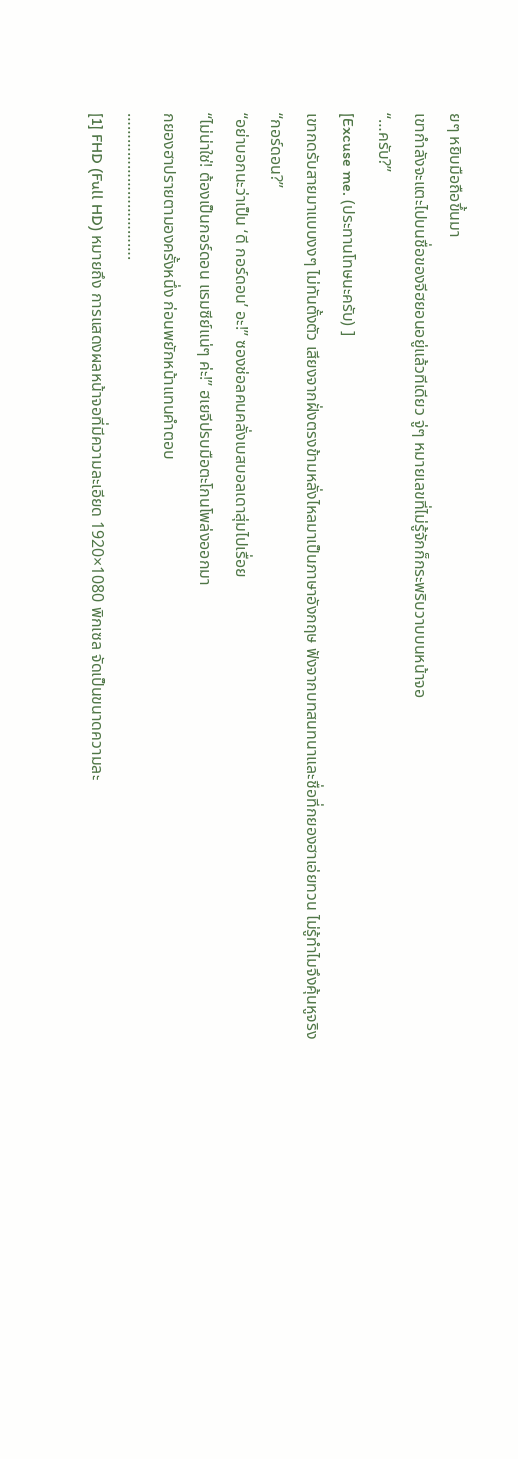ยๆ หยิบมือถือขึ้นมา
เขากำลังจะแตะไปบนชื่อของจีฮยอนอยู่แล้วทีเดียว จู่ๆ หมายเลขที่ไม่รู้จักก็กระพริบวาบบนหน้าจอ
“…ครับ?”
[Excuse me. (ประทานโทษนะครับ) ]
เขากดรับสายมาแบบงงๆ ไม่ทันตั้งตัว เสียงจากฝั่งตรงข้ามหลั่งไหลมาเป็นภาษาอังกฤษ ฟังจากบทสนทนาและชื่อที่กยองฮาเอ่ยทวน ไม่รู้ทำไมจึงคุ้นหูจริง
“กอร์ดอน?”
“อย่าบอกนะว่าเป็น ‘ดี กอร์ดอน’ อะ!” ซองช่อลคนคลั่งเบสบอลเดาสุ่มไปเรื่อย
“ไม่น่าใช่! ต้องเป็นกอร์ดอน แรมซีย์แน่ๆ ค่ะ!” ฮเยจีปรบมือตะโกนโพล่งออกมา
กยองฮาปรายตามองครั้งหนึ่ง ก่อนพยักหน้าแทนคำตอบ
…………………………….
[1] FHD (Full HD) หมายถึง การแสดงผลหน้าจอที่มีความละเอียด 1920×1080 พิกเซล จัดเป็นขนาดความละ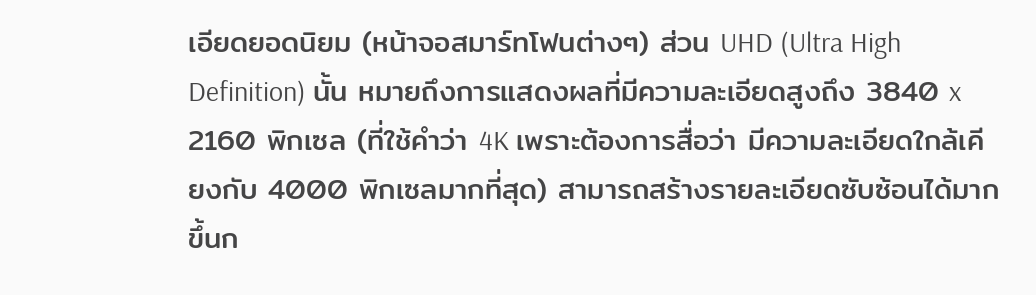เอียดยอดนิยม (หน้าจอสมาร์ทโฟนต่างๆ) ส่วน UHD (Ultra High Definition) นั้น หมายถึงการแสดงผลที่มีความละเอียดสูงถึง 3840 x 2160 พิกเซล (ที่ใช้คำว่า 4K เพราะต้องการสื่อว่า มีความละเอียดใกล้เคียงกับ 4000 พิกเซลมากที่สุด) สามารถสร้างรายละเอียดซับซ้อนได้มากขึ้นก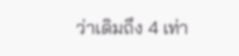ว่าเดิมถึง 4 เท่า